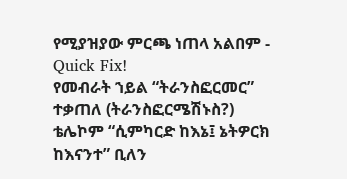የሚያዝያው ምርጫ ነጠላ አልበም - Quick Fix!
የመብራት ኀይል “ትራንስፎርመር” ተቃጠለ (ትራንስፎርሜሽኑስ?) ቴሌኮም “ሲምካርድ ከእኔ፤ ኔትዎርክ ከእናንተ” ቢለን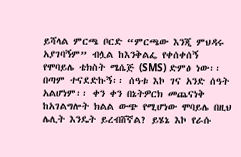ይሻላል ምርጫ ቦርድ “ምርጫው እንጂ ምህዳሩ አያገባኝም” ብሏል ከእንቅልፌ የቀሰቀሰኝ የሞባይሌ ቴክስት ሜሴጅ (SMS) ድምፅ ነው፡፡ በጣም ተናደድኩኝ፡፡ ሰዓቱ እኮ ገና አንድ ሰዓት አልሆነም፡፡ ቀን ቀን በኔትዎርክ መጨናነቅ ከአገልግሎት ክልል ውጭ የሚሆነው ሞባይሌ በዚህ ሌሊት እንዴት ይረብሸኛል? ይሄኔ እኮ የራሱ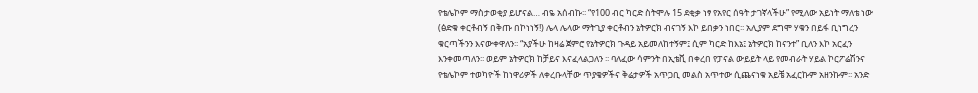የቴሌኮም ማስታወቂያ ይሆናል… ብዬ አሰብኩ፡፡ “የ100 ብር ካርድ ስትሞሉ 15 ደቂቃ ነፃ የአየር ሰዓት ታገኛላችሁ” የሚለው አይነት ማለቴ ነው (ፅድቁ ቀርቶብኝ በቅጡ በኮነነኝ!) ሌላ ሌላው ማትጊያ ቀርቶብን ኔትዎርክ ብናገኝ እኮ ይበቃን ነበር፡፡ አሊያም ደግሞ ሃቁን በይፋ ቢነግረን ቁርጣችንን እናውቀዋለን፡፡ “አያችሁ ከዛሬ ጀምሮ የኔትዎርክ ጉዳይ አይመለከተኝም፤ ሲም ካርድ ከእኔ፤ ኔትዎርክ ከናንተ” ቢለን እኮ አርፈን እንቀመጣለን፡፡ ወይም ኔትዎርክ ከቻይና እናፈላልጋለን ፡፡ ባለፈው ሳምንት በኢቴቪ በቀረበ የፓናል ውይይት ላይ የመብራት ሃይል ኮርፖሬሽንና የቴሌኮም ተወካዮች ከነዋሪዎች ለቀረቡላቸው ጥያቄዎችና ቅሬታዎች አጥጋቢ መልስ አጥተው ሲጨናነቁ አይቼ አፈርኩም አዘንኩም፡፡ አንድ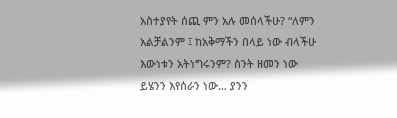አስተያየት ሰጪ ምን አሉ መሰላችሁ? “ለምን አልቻልንም ፤ ከአቅማችን በላይ ነው ብላችሁ እውነቱን አትነግሩንም? ስንት ዘመን ነው ይሄንን እየሰራን ነው… ያንን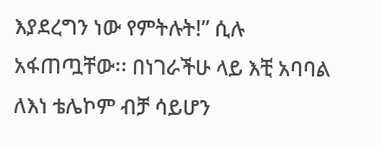እያደረግን ነው የምትሉት!” ሲሉ አፋጠጧቸው፡፡ በነገራችሁ ላይ እቺ አባባል ለእነ ቴሌኮም ብቻ ሳይሆን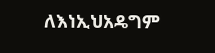ለእነኢህአዴግም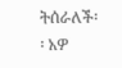ትሰራለች፡፡ አዎ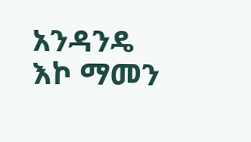አንዳንዴ እኮ ማመን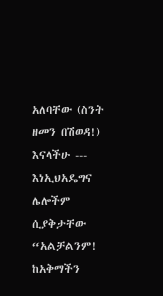አለባቸው (ስንት ዘመን በሽወዳ!) እናላችሁ --- እነኢህአዴግና ሌሎችም ሲያቅታቸው “አልቻልንም! ከአቅማችን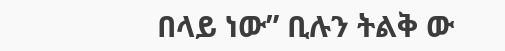በላይ ነው” ቢሉን ትልቅ ው